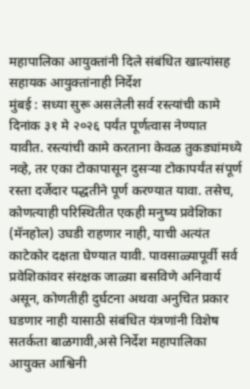महापालिका आयुक्तांनी दिले संबंधित खात्यांसह सहायक आयुक्तांनाही निर्देश
मुंबई : सध्या सुरू असलेली सर्व रस्त्यांची कामे दिनांक ३१ मे २०२६ पर्यंत पूर्णत्वास नेण्यात यावीत. रस्त्यांची कामे करताना केवळ तुकड्यांमध्ये नव्हे, तर एका टोकापासून दुसऱ्या टोकापर्यंत संपूर्ण रस्ता दर्जेदार पद्धतीने पूर्ण करण्यात यावा. तसेच, कोणत्याही परिस्थितीत एकही मनुष्य प्रवेशिका (मॅनहोल) उघडी राहणार नाही, याची अत्यंत काटेकोर दक्षता घेण्यात यावी. पावसाळ्यापूर्वी सर्व प्रवेशिकांवर संरक्षक जाळ्या बसविणे अनिवार्य असून, कोणतीही दुर्घटना अथवा अनुचित प्रकार घडणार नाही यासाठी संबंधित यंत्रणांनी विशेष सतर्कता बाळगावी,असे निर्देश महापालिका आयुक्त आश्विनी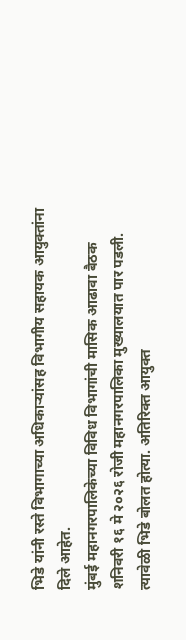भिडे यांनी रस्ते विभागाच्या अधिकाऱ्यांसह विभागीय सहायक आयुक्तांना दिले आहेत.
मुंबई महानगरपालिकेच्या विविध विभागांची मासिक आढावा बैठक शनिवरी १६ मे २०२६ रोजी महानगरपालिका मुख्यालयात पार पडली. त्यावेळी भिडे बोलत होत्या. अतिरिक्त आयुक्त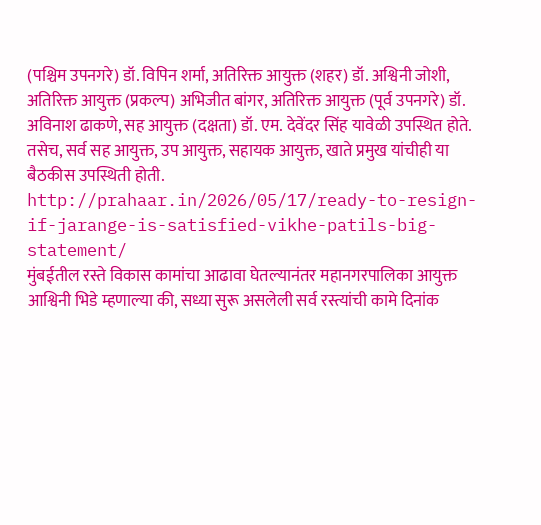(पश्चिम उपनगरे) डॉ. विपिन शर्मा, अतिरिक्त आयुक्त (शहर) डॉ. अश्विनी जोशी, अतिरिक्त आयुक्त (प्रकल्प) अभिजीत बांगर, अतिरिक्त आयुक्त (पूर्व उपनगरे) डॉ. अविनाश ढाकणे, सह आयुक्त (दक्षता) डॉ. एम. देवेंदर सिंह यावेळी उपस्थित होते. तसेच, सर्व सह आयुक्त, उप आयुक्त, सहायक आयुक्त, खाते प्रमुख यांचीही या बैठकीस उपस्थिती होती.
http://prahaar.in/2026/05/17/ready-to-resign-if-jarange-is-satisfied-vikhe-patils-big-statement/
मुंबईतील रस्ते विकास कामांचा आढावा घेतल्यानंतर महानगरपालिका आयुक्त आश्विनी भिडे म्हणाल्या की, सध्या सुरू असलेली सर्व रस्त्यांची कामे दिनांक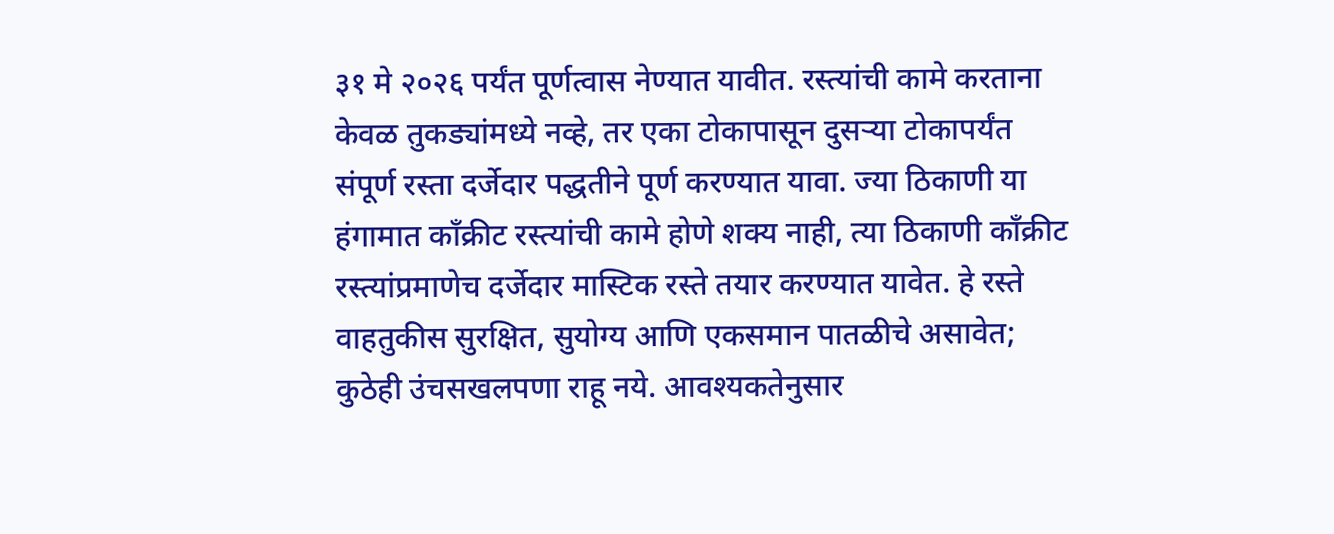३१ मे २०२६ पर्यंत पूर्णत्वास नेण्यात यावीत. रस्त्यांची कामे करताना केवळ तुकड्यांमध्ये नव्हे, तर एका टोकापासून दुसऱ्या टोकापर्यंत संपूर्ण रस्ता दर्जेदार पद्धतीने पूर्ण करण्यात यावा. ज्या ठिकाणी या हंगामात काँक्रीट रस्त्यांची कामे होणे शक्य नाही, त्या ठिकाणी काँक्रीट रस्त्यांप्रमाणेच दर्जेदार मास्टिक रस्ते तयार करण्यात यावेत. हे रस्ते वाहतुकीस सुरक्षित, सुयोग्य आणि एकसमान पातळीचे असावेत; कुठेही उंचसखलपणा राहू नये. आवश्यकतेनुसार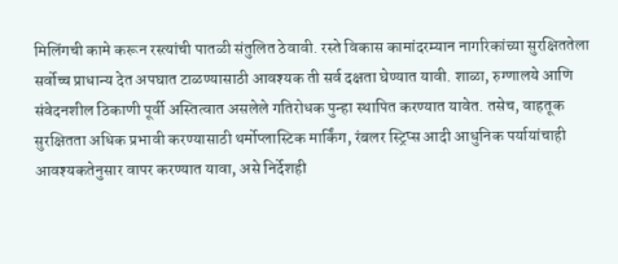मिलिंगची कामे करून रस्त्यांची पातळी संतुलित ठेवावी. रस्ते विकास कामांदरम्यान नागरिकांच्या सुरक्षिततेला सर्वोच्च प्राधान्य देत अपघात टाळण्यासाठी आवश्यक ती सर्व दक्षता घेण्यात यावी. शाळा, रुग्णालये आणि संवेदनशील ठिकाणी पूर्वी अस्तित्वात असलेले गतिरोधक पुन्हा स्थापित करण्यात यावेत. तसेच, वाहतूक सुरक्षितता अधिक प्रभावी करण्यासाठी थर्मोप्लास्टिक मार्किंग, रंबलर स्ट्रिप्स आदी आधुनिक पर्यायांचाही आवश्यकतेनुसार वापर करण्यात यावा, असे निर्देशही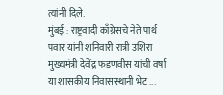त्यांनी दिले.
मुंबई : राष्ट्रवादी काँग्रेसचे नेते पार्थ पवार यांनी शनिवारी रात्री उशिरा मुख्यमंत्री देवेंद्र फडणवीस यांची वर्षा या शासकीय निवासस्थानी भेट ...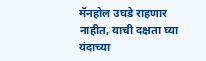मॅनहोल उघडे राहणार नाहीत, याची दक्षता घ्या
यंदाच्या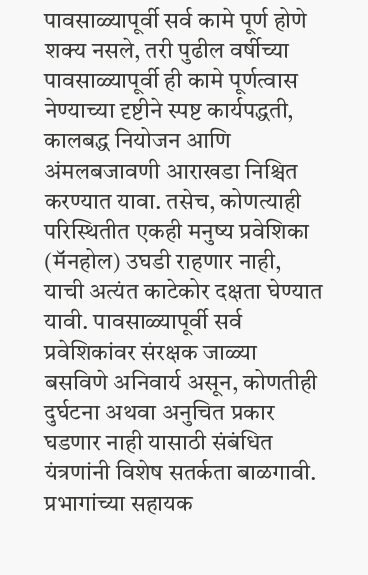पावसाळ्यापूर्वी सर्व कामे पूर्ण होणे शक्य नसले, तरी पुढील वर्षीच्या पावसाळ्यापूर्वी ही कामे पूर्णत्वास नेण्याच्या दृष्टीने स्पष्ट कार्यपद्धती, कालबद्ध नियोजन आणि अंमलबजावणी आराखडा निश्चित करण्यात यावा. तसेच, कोणत्याही परिस्थितीत एकही मनुष्य प्रवेशिका (मॅनहोल) उघडी राहणार नाही, याची अत्यंत काटेकोर दक्षता घेण्यात यावी. पावसाळ्यापूर्वी सर्व प्रवेशिकांवर संरक्षक जाळ्या बसविणे अनिवार्य असून, कोणतीही दुर्घटना अथवा अनुचित प्रकार घडणार नाही यासाठी संबंधित यंत्रणांनी विशेष सतर्कता बाळगावी. प्रभागांच्या सहायक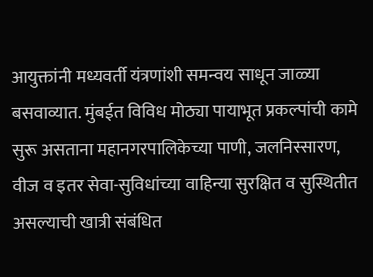आयुक्तांनी मध्यवर्ती यंत्रणांशी समन्वय साधून जाळ्या बसवाव्यात. मुंबईत विविध मोठ्या पायाभूत प्रकल्पांची कामे सुरू असताना महानगरपालिकेच्या पाणी, जलनिस्सारण, वीज व इतर सेवा-सुविधांच्या वाहिन्या सुरक्षित व सुस्थितीत असल्याची खात्री संबंधित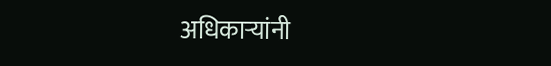अधिकाऱ्यांनी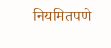नियमितपणे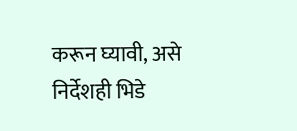करून घ्यावी, असे निर्देशही भिडे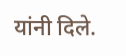यांनी दिले.